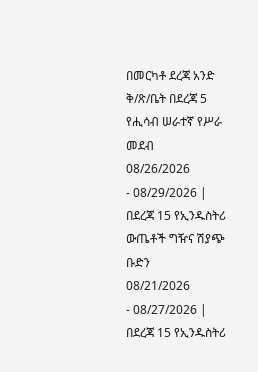በመርካቶ ደረጃ አንድ ቅ/ጽ/ቤት በደረጃ 5 የሒሳብ ሠራተኛ የሥራ መደብ
08/26/2026
- 08/29/2026 |
በደረጃ 15 የኢንዱስትሪ ውጤቶች ግዥና ሽያጭ ቡድን
08/21/2026
- 08/27/2026 |
በደረጃ 15 የኢንዱስትሪ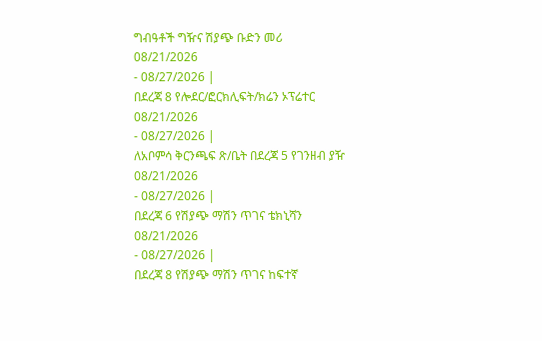ግብዓቶች ግዥና ሽያጭ ቡድን መሪ
08/21/2026
- 08/27/2026 |
በደረጃ 8 የሎደር/ፎርክሊፍት/ክሬን ኦፕሬተር
08/21/2026
- 08/27/2026 |
ለአቦምሳ ቅርንጫፍ ጽ/ቤት በደረጃ 5 የገንዘብ ያዥ
08/21/2026
- 08/27/2026 |
በደረጃ 6 የሽያጭ ማሽን ጥገና ቴክኒሻን
08/21/2026
- 08/27/2026 |
በደረጃ 8 የሽያጭ ማሽን ጥገና ከፍተኛ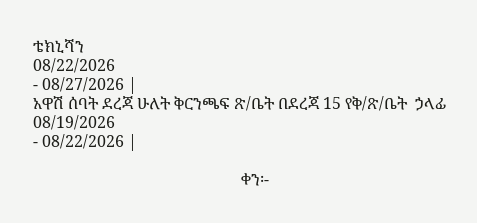ቴክኒሻን
08/22/2026
- 08/27/2026 |
አዋሽ ሰባት ደረጃ ሁለት ቅርንጫፍ ጽ/ቤት በደረጃ 15 የቅ/ጽ/ቤት  ኃላፊ
08/19/2026
- 08/22/2026 |

                                                    ቀን፡-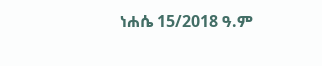ነሐሴ 15/2018 ዓ.ም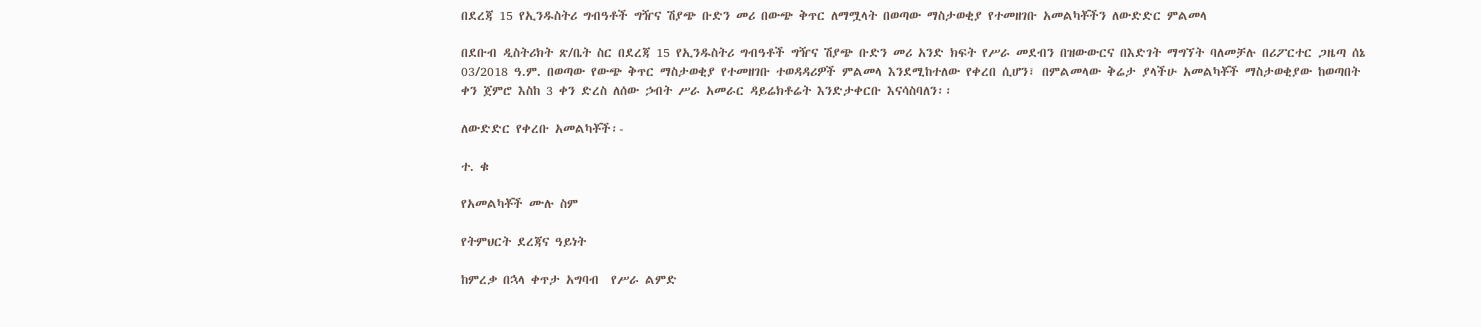በደረጃ 15 የኢንዱስትሪ ግብዓቶች ግዥና ሽያጭ ቡድን መሪ በውጭ ቅጥር ለማሟላት በወጣው ማስታወቂያ የተመዘገቡ አመልካቾችን ለውድድር ምልመላ

በደቡብ ዲስትሪክት ጽ/ቤት ስር በደረጃ 15 የኢንዱስትሪ ግብዓቶች ግዥና ሽያጭ ቡድን መሪ አንድ ክፍት የሥራ መደብን በዝውውርና በእድገት ማግኘት ባለመቻሉ በሪፖርተር ጋዜጣ ሰኔ 03/2018 ዓ.ም. በወጣው የውጭ ቅጥር ማስታወቂያ የተመዘገቡ ተወዳዳሪዎች ምልመላ እንደሚከተለው የቀረበ ሲሆን፣ በምልመላው ቅሬታ ያላችሁ አመልካቾች ማስታወቂያው ከወጣበት ቀን ጀምሮ እስከ 3 ቀን ድረስ ለሰው ኃብት ሥራ አመራር ዳይሬክቶሬት እንድታቀርቡ እናሳስባለን፡፡

ለውድድር የቀረቡ አመልካቾች፡-

ተ. ቁ

የአመልካቾች ሙሉ ስም

የትምህርት ደረጃና ዓይነት

ከምረቃ በኋላ ቀጥታ አግባብ  የሥራ ልምድ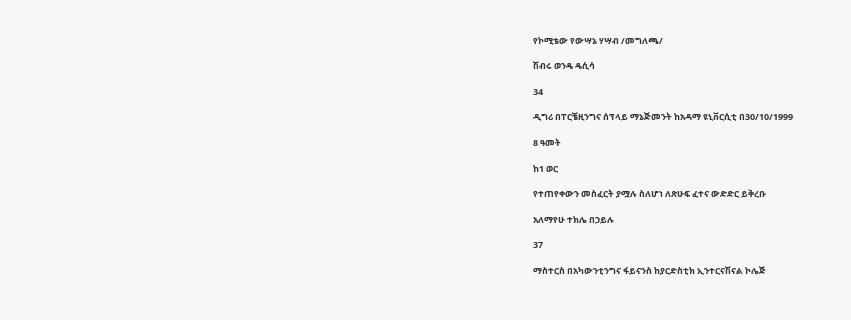የኮሚቴው የውሣኔ ሃሣብ /መግለጫ/

ሽብሩ ወንዴ ዴሲሳ

34

ዲግሪ በፐርቼዚንግና ሰፕላይ ማኔጅመንት ከአዳማ ዩኒቨርሲቲ በ30/10/1999

8 ዓመት

ከ1 ወር

የተጠየቀውን መስፈርት ያሟሉ ስለሆነ ለጽሁፍ ፈተና ውድድር ይቅረቡ

አለማየሁ ተክሌ በኃይሉ

37

ማስተርስ በአካውንቲንግና ፋይናንስ ከያርድስቲክ ኢንተርናሽናል ኮሌጅ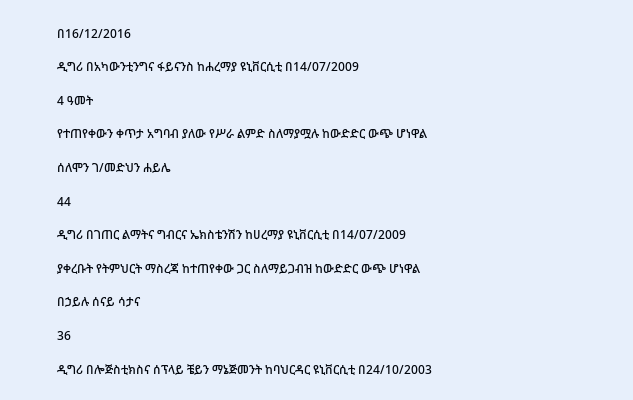በ16/12/2016

ዲግሪ በአካውንቲንግና ፋይናንስ ከሐረማያ ዩኒቨርሲቲ በ14/07/2009

4 ዓመት

የተጠየቀውን ቀጥታ አግባብ ያለው የሥራ ልምድ ስለማያሟሉ ከውድድር ውጭ ሆነዋል

ሰለሞን ገ/መድህን ሐይሌ

44

ዲግሪ በገጠር ልማትና ግብርና ኤክስቴንሽን ከሀረማያ ዩኒቨርሲቲ በ14/07/2009

ያቀረቡት የትምህርት ማስረጃ ከተጠየቀው ጋር ስለማይጋብዝ ከውድድር ውጭ ሆነዋል

በኃይሉ ሰናይ ሳታና

36

ዲግሪ በሎጅስቲክስና ሰፕላይ ቼይን ማኔጅመንት ከባህርዳር ዩኒቨርሲቲ በ24/10/2003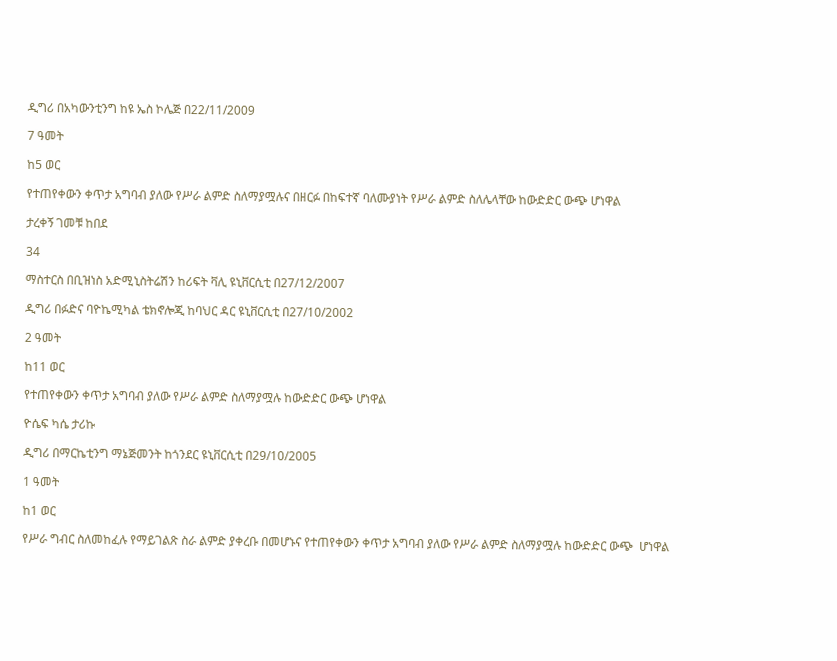ዲግሪ በአካውንቲንግ ከዩ ኤስ ኮሌጅ በ22/11/2009

7 ዓመት

ከ5 ወር

የተጠየቀውን ቀጥታ አግባብ ያለው የሥራ ልምድ ስለማያሟሉና በዘርፉ በከፍተኛ ባለሙያነት የሥራ ልምድ ስለሌላቸው ከውድድር ውጭ ሆነዋል

ታረቀኝ ገመቹ ከበደ

34

ማስተርስ በቢዝነስ አድሚኒስትሬሽን ከሪፍት ቫሊ ዩኒቨርሲቲ በ27/12/2007

ዲግሪ በፉድና ባዮኬሚካል ቴክኖሎጂ ከባህር ዳር ዩኒቨርሲቲ በ27/10/2002

2 ዓመት

ከ11 ወር

የተጠየቀውን ቀጥታ አግባብ ያለው የሥራ ልምድ ስለማያሟሉ ከውድድር ውጭ ሆነዋል

ዮሴፍ ካሴ ታሪኩ

ዲግሪ በማርኬቲንግ ማኔጅመንት ከጎንደር ዩኒቨርሲቲ በ29/10/2005

1 ዓመት

ከ1 ወር

የሥራ ግብር ስለመከፈሉ የማይገልጽ ስራ ልምድ ያቀረቡ በመሆኑና የተጠየቀውን ቀጥታ አግባብ ያለው የሥራ ልምድ ስለማያሟሉ ከውድድር ውጭ  ሆነዋል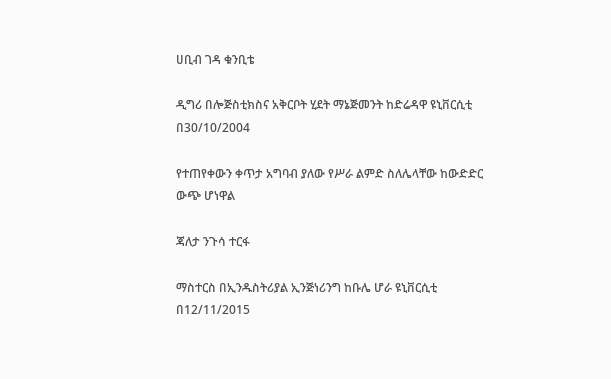ሀቢብ ገዳ ቁንቢቴ

ዲግሪ በሎጅስቲክስና አቅርቦት ሂደት ማኔጅመንት ከድሬዳዋ ዩኒቨርሲቲ በ30/10/2004

የተጠየቀውን ቀጥታ አግባብ ያለው የሥራ ልምድ ስለሌላቸው ከውድድር ውጭ ሆነዋል

ጃለታ ንጉሳ ተርፋ

ማስተርስ በኢንዱስትሪያል ኢንጅነሪንግ ከቡሌ ሆራ ዩኒቨርሲቲ በ12/11/2015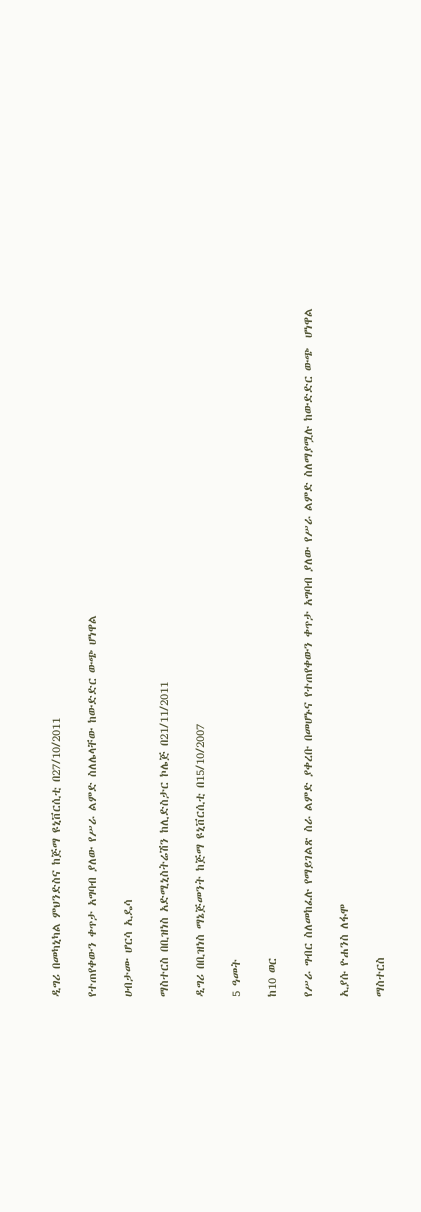ዲግሪ በመካኒካል ምህንድስና ከጅማ ዩኒቨርሲቲ በ27/10/2011

የተጠየቀውን ቀጥታ አግባብ ያለው የሥራ ልምድ ስለሌላቸው ከውድድር ውጭ ሆነዋል

ሀብታሙ ሆርሳ ኢዴሳ

ማስተርስ በቢዝነስ አድሚኒስትሬሽን ከሊድስታር ኮሌጅ በ21/11/2011

ዲግሪ በቢዝነስ ማኔጅመንት ከጅማ ዩኒቨርሲቲ በ15/10/2007

5 ዓመት

ከ10 ወር

የሥራ ግብር ስለመከፈሉ የማይገልጽ ስራ ልምድ ያቀረቡ በመሆኑና የተጠየቀውን ቀጥታ አግባብ ያለው የሥራ ልምድ ስለማያሟሉ ከውድድር ውጭ  ሆነዋል

ኢያሱ ዮሐንስ ለፋሞ

ማስተርስ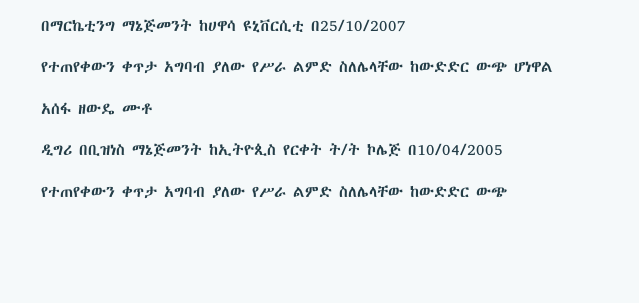በማርኬቲንግ ማኔጅመንት ከሀዋሳ ዩኒቨርሲቲ በ25/10/2007

የተጠየቀውን ቀጥታ አግባብ ያለው የሥራ ልምድ ስለሌላቸው ከውድድር ውጭ ሆነዋል

አሰፋ ዘውዴ ሙቶ

ዲግሪ በቢዝነስ ማኔጅመንት ከኢትዮጲስ የርቀት ት/ት ኮሌጅ በ10/04/2005

የተጠየቀውን ቀጥታ አግባብ ያለው የሥራ ልምድ ስለሌላቸው ከውድድር ውጭ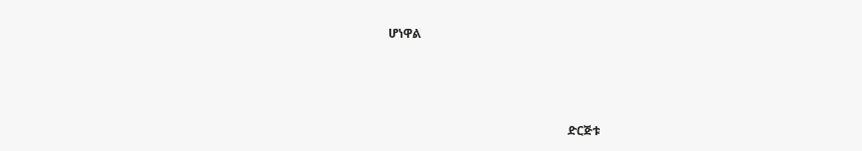ሆነዋል



                                                            ድርጅቱ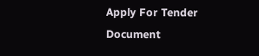Apply For Tender Document